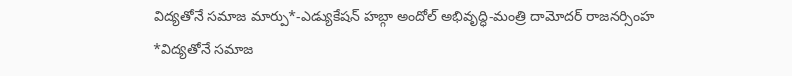విద్యతోనే సమాజ మార్పు*-ఎడ్యుకేషన్ హబ్గా అందోల్ అభివృద్ధి-మంత్రి దామోదర్ రాజనర్సింహ
*విద్యతోనే సమాజ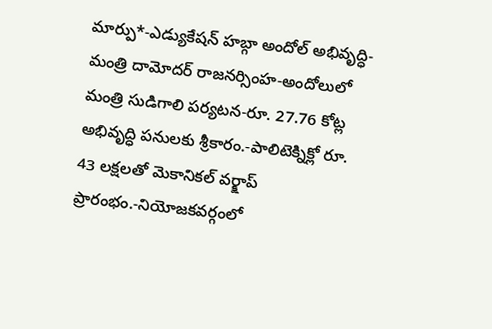మార్పు*-ఎడ్యుకేషన్ హబ్గా అందోల్ అభివృద్ధి-మంత్రి దామోదర్ రాజనర్సింహ-అందోలులో మంత్రి సుడిగాలి పర్యటన-రూ. 27.76 కోట్ల అభివృద్ధి పనులకు శ్రీకారం.-పాలిటెక్నిక్లో రూ. 43 లక్షలతో మెకానికల్ వర్క్షాప్ ప్రారంభం.-నియోజకవర్గంలో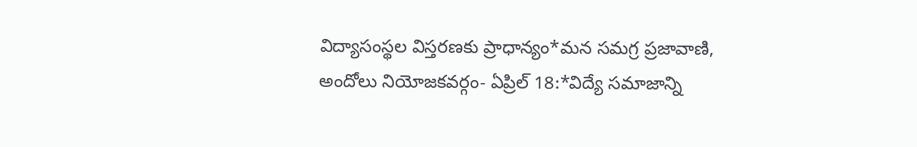విద్యాసంస్థల విస్తరణకు ప్రాధాన్యం*మన సమగ్ర ప్రజావాణి, అందోలు నియోజకవర్గం- ఏప్రిల్ 18:*విద్యే సమాజాన్ని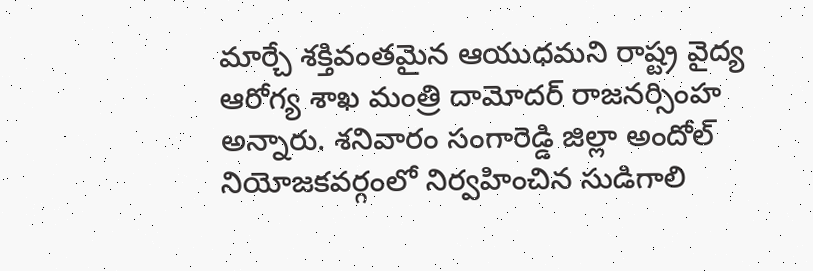మార్చే శక్తివంతమైన ఆయుధమని రాష్ట్ర వైద్య ఆరోగ్య శాఖ మంత్రి దామోదర్ రాజనర్సింహ అన్నారు. శనివారం సంగారెడ్డి జిల్లా అందోల్ నియోజకవర్గంలో నిర్వహించిన సుడిగాలి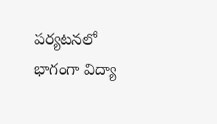పర్యటనలో భాగంగా విద్యా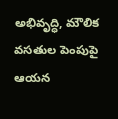అభివృద్ధి, మౌలిక వసతుల పెంపుపై ఆయన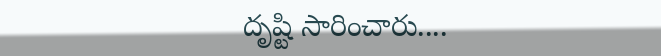దృష్టి సారించారు....